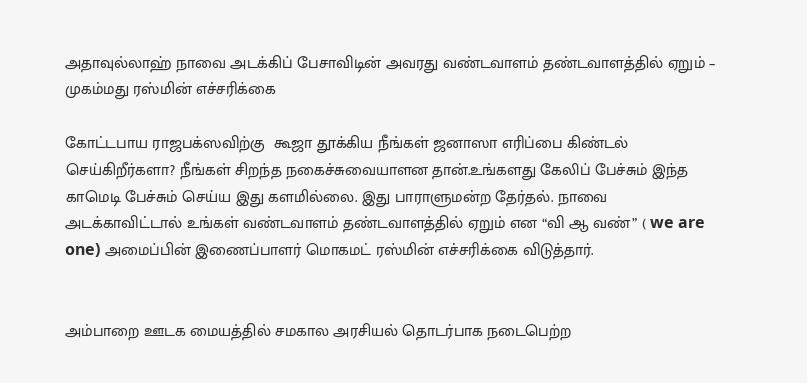அதாவுல்லாஹ் நாவை அடக்கிப் பேசாவிடின் அவரது வண்டவாளம் தண்டவாளத்தில் ஏறும் – முகம்மது ரஸ்மின் எச்சரிக்கை

கோட்டபாய ராஜபக்ஸவிற்கு  கூஜா தூக்கிய நீங்கள் ஜனாஸா எரிப்பை கிண்டல் செய்கிறீர்களா? நீங்கள் சிறந்த நகைச்சுவையாளன தான்.உங்களது கேலிப் பேச்சும் இந்த காமெடி பேச்சும் செய்ய இது களமில்லை. இது பாராளுமன்ற தேர்தல். நாவை அடக்காவிட்டால் உங்கள் வண்டவாளம் தண்டவாளத்தில் ஏறும் என “வி ஆ வண்” ( we are one) அமைப்பின் இணைப்பாளர் மொகமட் ரஸ்மின் எச்சரிக்கை விடுத்தார்.


அம்பாறை ஊடக மையத்தில் சமகால அரசியல் தொடர்பாக நடைபெற்ற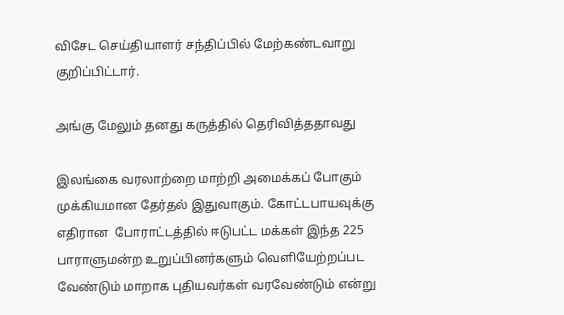விசேட செய்தியாளர் சந்திப்பில் மேற்கண்டவாறு குறிப்பிட்டார்.

அங்கு மேலும் தனது கருத்தில் தெரிவித்ததாவது

இலங்கை வரலாற்றை மாற்றி அமைக்கப் போகும் முக்கியமான தேர்தல் இதுவாகும். கோட்டபாயவுக்கு எதிரான  போராட்டத்தில் ஈடுபட்ட மக்கள் இந்த 225 பாராளுமன்ற உறுப்பினர்களும் வெளியேற்றப்பட வேண்டும் மாறாக புதியவர்கள் வரவேண்டும் என்று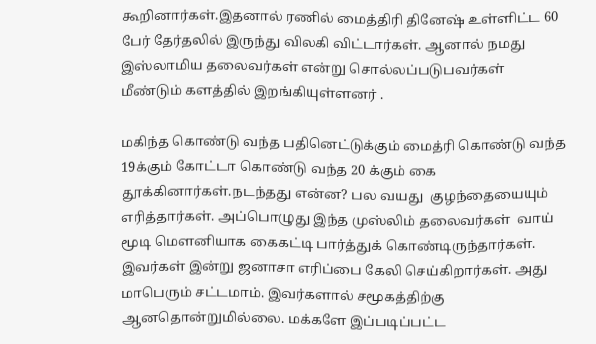கூறினார்கள்.இதனால் ரணில் மைத்திரி தினேஷ் உள்ளிட்ட 60 பேர் தேர்தலில் இருந்து விலகி விட்டார்கள். ஆனால் நமது இஸ்லாமிய தலைவர்கள் என்று சொல்லப்படுபவர்கள் மீண்டும் களத்தில் இறங்கியுள்ளனர் .

மகிந்த கொண்டு வந்த பதினெட்டுக்கும் மைத்ரி கொண்டு வந்த 19க்கும் கோட்டா கொண்டு வந்த 20 க்கும் கை தூக்கினார்கள்.நடந்தது என்ன? பல வயது  குழந்தையையும் எரித்தார்கள். அப்பொழுது இந்த முஸ்லிம் தலைவர்கள்  வாய் மூடி மௌனியாக கைகட்டி பார்த்துக் கொண்டிருந்தார்கள். இவர்கள் இன்று ஜனாசா எரிப்பை கேலி செய்கிறார்கள். அது மாபெரும் சட்டமாம். இவர்களால் சமூகத்திற்கு ஆனதொன்றுமில்லை. மக்களே இப்படிப்பட்ட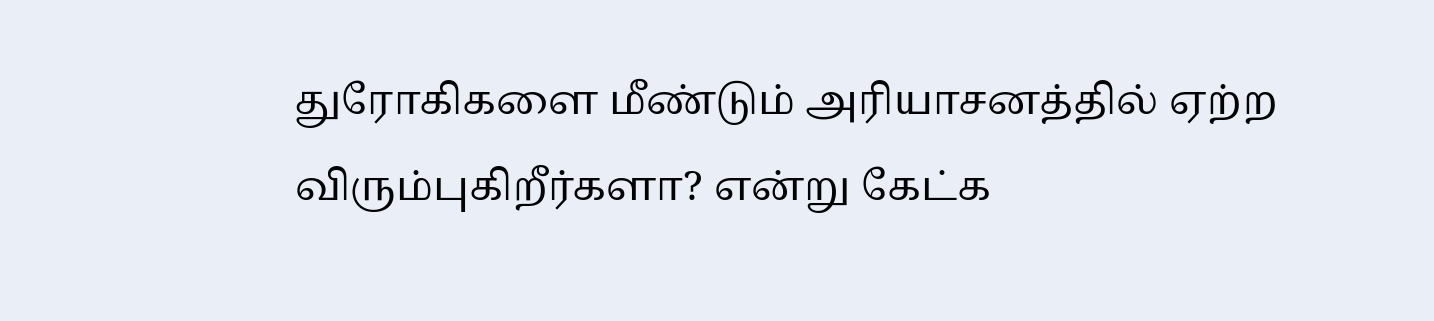துரோகிகளை மீண்டும் அரியாசனத்தில் ஏற்ற விரும்புகிறீர்களா? என்று கேட்க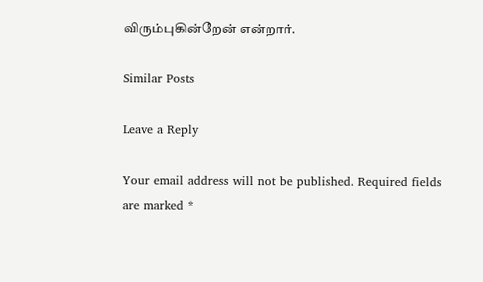விரும்புகின்றேன் என்றார்.

Similar Posts

Leave a Reply

Your email address will not be published. Required fields are marked *